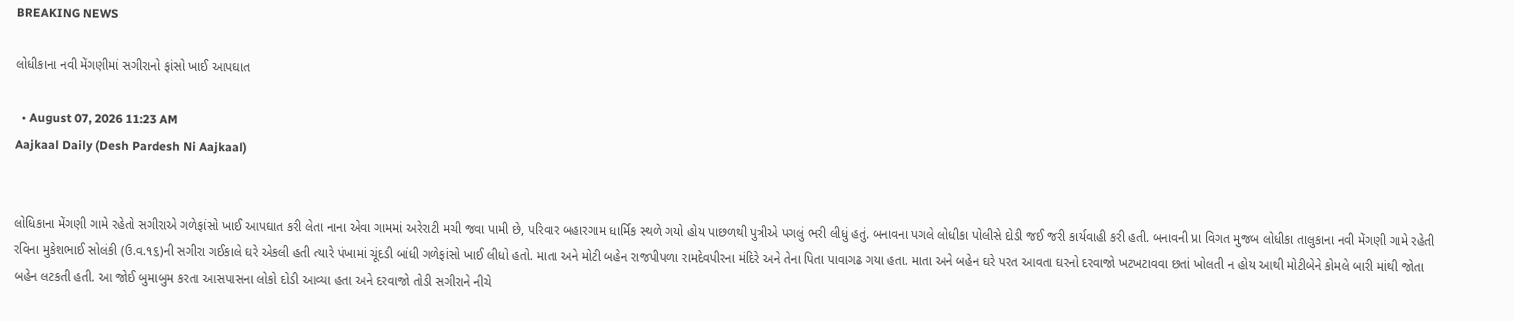BREAKING NEWS

લોધીકાના નવી મેંગણીમાં સગીરાનો ફાંસો ખાઈ આપઘાત

  • August 07, 2026 11:23 AM
Aajkaal Daily (Desh Pardesh Ni Aajkaal)


લોધિકાના મેંગણી ગામે રહેતો સગીરાએ ગળેફાંસો ખાઈ આપઘાત કરી લેતા નાના એવા ગામમાં અરેરાટી મચી જવા પામી છે, પરિવાર બહારગામ ધાર્મિક સ્થળે ગયો હોય પાછળથી પુત્રીએ પગલું ભરી લીધું હતું. બનાવના પગલે લોધીકા પોલીસે દોડી જઈ જરી કાર્યવાહી કરી હતી. બનાવની પ્રા વિગત મુજબ લોધીકા તાલુકાના નવી મેંગણી ગામે રહેતી રવિના મુકેશભાઈ સોલંકી (ઉ.વ.૧૬)ની સગીરા ગઈકાલે ઘરે એકલી હતી ત્યારે પંખામાં ચૂંદડી બાંધી ગળેફાંસો ખાઈ લીધો હતો. માતા અને મોટી બહેન રાજપીપળા રામદેવપીરના મંદિરે અને તેના પિતા પાવાગઢ ગયા હતા. માતા અને બહેન ઘરે પરત આવતા ઘરનો દરવાજો ખટખટાવવા છતાં ખોલતી ન હોય આથી મોટીબેને કોમલે બારી માંથી જોતા બહેન લટકતી હતી. આ જોઈ બુમાબુમ કરતા આસપાસના લોકો દોડી આવ્યા હતા અને દરવાજો તોડી સગીરાને નીચે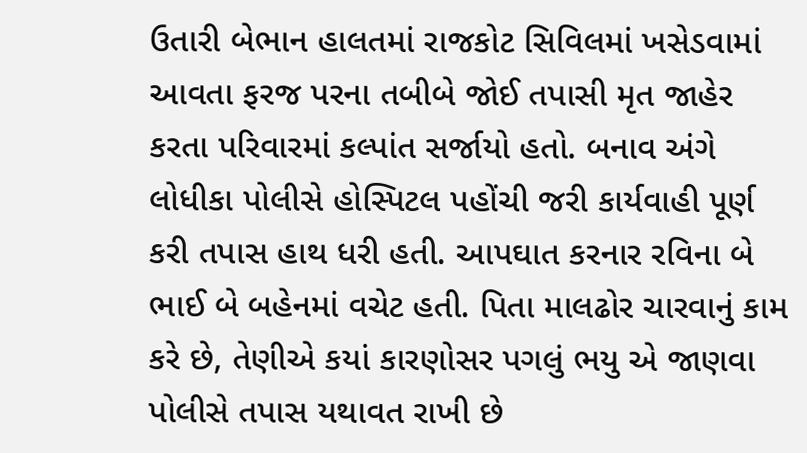ઉતારી બેભાન હાલતમાં રાજકોટ સિવિલમાં ખસેડવામાં આવતા ફરજ પરના તબીબે જોઈ તપાસી મૃત જાહેર કરતા પરિવારમાં કલ્પાંત સર્જાયો હતો. બનાવ અંગે લોધીકા પોલીસે હોસ્પિટલ પહોંચી જરી કાર્યવાહી પૂર્ણ કરી તપાસ હાથ ધરી હતી. આપઘાત કરનાર રવિના બે ભાઈ બે બહેનમાં વચેટ હતી. પિતા માલઢોર ચારવાનું કામ કરે છે, તેણીએ કયાં કારણોસર પગલું ભયુ એ જાણવા પોલીસે તપાસ યથાવત રાખી છે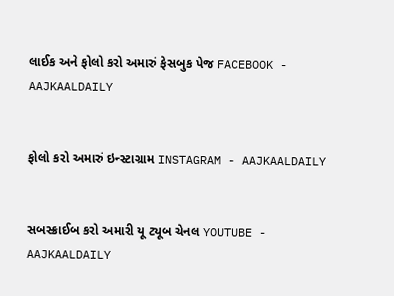લાઈક અને ફોલો કરો અમારું ફેસબુક પેજ FACEBOOK - AAJKAALDAILY


ફોલો કરો અમારું ઇન્સ્ટાગ્રામ INSTAGRAM - AAJKAALDAILY


સબસ્ક્રાઈબ કરો અમારી યૂ ટ્યૂબ ચેનલ YOUTUBE - AAJKAALDAILY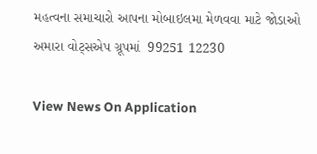મહત્વના સમાચારો આપના મોબાઇલમા મેળવવા માટે જોડાઓ અમારા વોટ્સએપ ગ્રૂપમાં  99251 12230

View News On Application